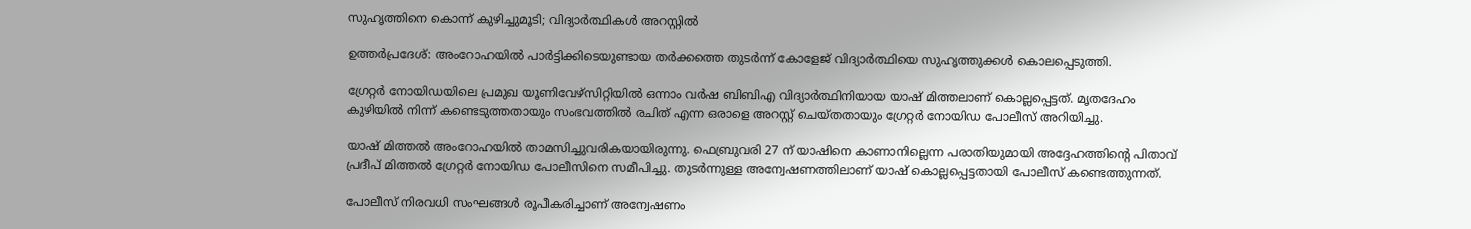സുഹൃത്തിനെ കൊന്ന് കുഴിച്ചുമൂടി; വിദ്യാർത്ഥികൾ അറസ്റ്റിൽ

ഉത്തർപ്രദേശ്: അംറോഹയിൽ പാർട്ടിക്കിടെയുണ്ടായ തർക്കത്തെ തുടർന്ന് കോളേജ് വിദ്യാർത്ഥിയെ സുഹൃത്തുക്കൾ കൊലപ്പെടുത്തി.

ഗ്രേറ്റർ നോയിഡയിലെ പ്രമുഖ യൂണിവേഴ്‌സിറ്റിയിൽ ഒന്നാം വർഷ ബിബിഎ വിദ്യാർത്ഥിനിയായ യാഷ് മിത്തലാണ് കൊല്ലപ്പെട്ടത്. മൃതദേഹം കുഴിയിൽ നിന്ന് കണ്ടെടുത്തതായും സംഭവത്തിൽ രചിത് എന്ന ഒരാളെ അറസ്റ്റ് ചെയ്തതായും ഗ്രേറ്റർ നോയിഡ പോലീസ് അറിയിച്ചു.

യാഷ് മിത്തൽ അംറോഹയിൽ താമസിച്ചുവരികയായിരുന്നു. ഫെബ്രുവരി 27 ന് യാഷിനെ കാണാനില്ലെന്ന പരാതിയുമായി അദ്ദേഹത്തിൻ്റെ പിതാവ് പ്രദീപ് മിത്തൽ ഗ്രേറ്റർ നോയിഡ പോലീസിനെ സമീപിച്ചു. തുടർന്നുള്ള അന്വേഷണത്തിലാണ് യാഷ് കൊല്ലപ്പെട്ടതായി പോലീസ് കണ്ടെത്തുന്നത്.

പോലീസ് നിരവധി സംഘങ്ങൾ രൂപീകരിച്ചാണ് അന്വേഷണം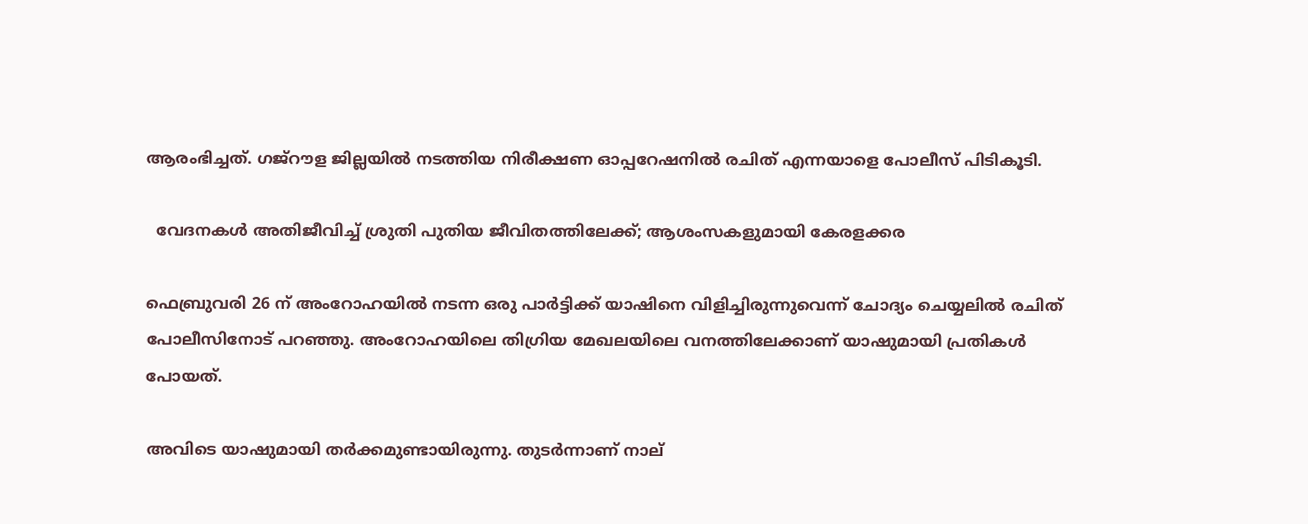ആരംഭിച്ചത്. ഗജ്‌റൗള ജില്ലയിൽ നടത്തിയ നിരീക്ഷണ ഓപ്പറേഷനിൽ രചിത് എന്നയാളെ പോലീസ് പിടികൂടി.

  വേദനകൾ അതിജീവിച്ച് ശ്രുതി പുതിയ ജീവിതത്തിലേക്ക്; ആശംസകളുമായി കേരളക്കര

ഫെബ്രുവരി 26 ന് അംറോഹയിൽ നടന്ന ഒരു പാർട്ടിക്ക് യാഷിനെ വിളിച്ചിരുന്നുവെന്ന് ചോദ്യം ചെയ്യലിൽ രചിത് പോലീസിനോട് പറഞ്ഞു. അംറോഹയിലെ തിഗ്രിയ മേഖലയിലെ വനത്തിലേക്കാണ് യാഷുമായി പ്രതികൾ പോയത്.

അവിടെ യാഷുമായി തർക്കമുണ്ടായിരുന്നു. തുടർന്നാണ് നാല്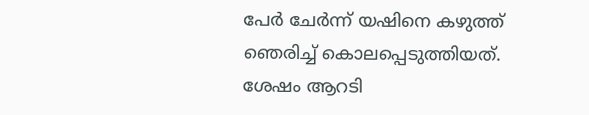പേർ ചേർന്ന് യഷിനെ കഴുത്ത് ഞെരിച്ച് കൊലപ്പെടുത്തിയത്. ശേഷം ആറടി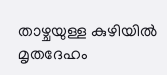താഴ്ചയുള്ള കുഴിയിൽ മൃതദേഹം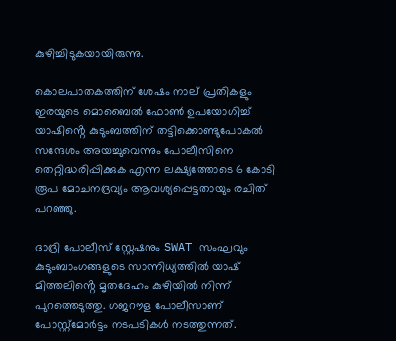കുഴിച്ചിടുകയായിരുന്നു.

കൊലപാതകത്തിന് ശേഷം നാല് പ്രതികളും ഇരയുടെ മൊബൈൽ ഫോൺ ഉപയോഗിച്ച് യാഷിൻ്റെ കുടുംബത്തിന് തട്ടിക്കൊണ്ടുപോകൽ സന്ദേശം അയച്ചുവെന്നും പോലീസിനെ തെറ്റിദ്ധരിപ്പിക്കുക എന്ന ലക്ഷ്യത്തോടെ 6 കോടി രൂപ മോചനദ്രവ്യം ആവശ്യപ്പെട്ടതായും രചിത് പറഞ്ഞു.

ദാദ്രി പോലീസ് സ്റ്റേഷനും SWAT സംഘവും കുടുംബാംഗങ്ങളുടെ സാന്നിധ്യത്തിൽ യാഷ് മിത്തലിൻ്റെ മൃതദേഹം കുഴിയിൽ നിന്ന് പുറത്തെടുത്തു. ഗജറൗള പോലീസാണ് പോസ്റ്റ്‌മോർട്ടം നടപടികൾ നടത്തുന്നത്.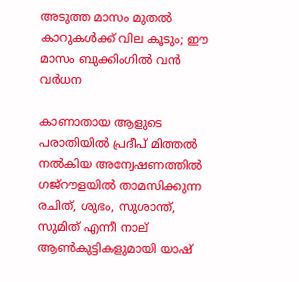അടുത്ത മാസം മുതൽ കാറുകൾക്ക് വില കൂടും; ഈ മാസം ബുക്കിംഗിൽ വൻ വർധന

കാണാതായ ആളുടെ പരാതിയിൽ പ്രദീപ് മിത്തൽ നൽകിയ അന്വേഷണത്തിൽ ഗജ്‌റൗളയിൽ താമസിക്കുന്ന രചിത്, ശുഭം, സുശാന്ത്, സുമിത് എന്നീ നാല് ആൺകുട്ടികളുമായി യാഷ്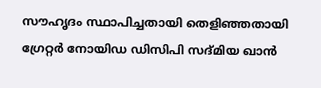സൗഹൃദം സ്ഥാപിച്ചതായി തെളിഞ്ഞതായി ഗ്രേറ്റർ നോയിഡ ഡിസിപി സദ്മിയ ഖാൻ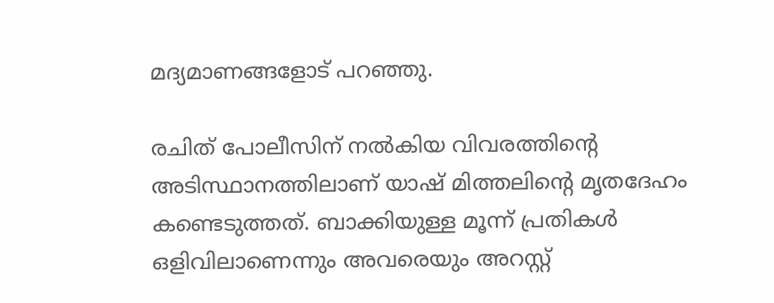മദ്യമാണങ്ങളോട് പറഞ്ഞു.

രചിത് പോലീസിന് നൽകിയ വിവരത്തിൻ്റെ അടിസ്ഥാനത്തിലാണ് യാഷ് മിത്തലിൻ്റെ മൃതദേഹം കണ്ടെടുത്തത്. ബാക്കിയുള്ള മൂന്ന് പ്രതികൾ ഒളിവിലാണെന്നും അവരെയും അറസ്റ്റ്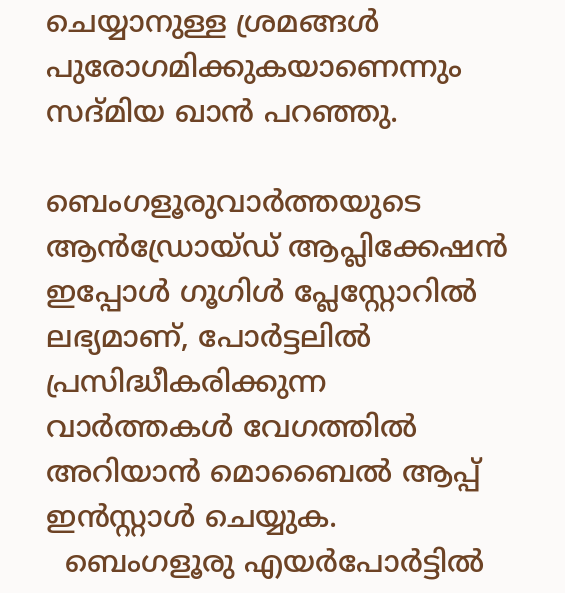ചെയ്യാനുള്ള ശ്രമങ്ങൾ പുരോഗമിക്കുകയാണെന്നും സദ്മിയ ഖാൻ പറഞ്ഞു.

ബെംഗളൂരുവാർത്തയുടെ ആൻഡ്രോയ്ഡ് ആപ്ലിക്കേഷൻ ഇപ്പോൾ ഗൂഗിൾ പ്ലേസ്റ്റോറിൽ ലഭ്യമാണ്, പോർട്ടലിൽ പ്രസിദ്ധീകരിക്കുന്ന വാർത്തകൾ വേഗത്തിൽ അറിയാൻ മൊബൈൽ ആപ്പ് ഇൻസ്റ്റാൾ ചെയ്യുക.
  ബെംഗളൂരു എയർപോർട്ടിൽ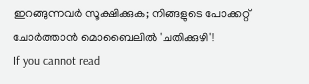ഇറങ്ങുന്നവർ സൂക്ഷിക്കുക; നിങ്ങളുടെ പോക്കറ്റ് ചോർത്താൻ മൊബൈലിൽ 'ചതിക്കുഴി'!
If you cannot read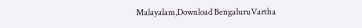Malayalam,Download BengaluruVartha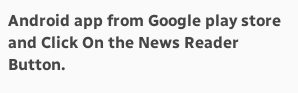Android app from Google play store and Click On the News Reader Button.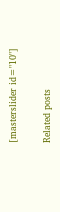[masterslider id="10"]

Related posts